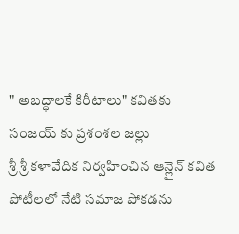" అబద్ధాలకే కిరీటాలు" కవితకు సంజయ్ కు ప్రశంశల జల్లు
శ్రీ శ్రీ కళావేదిక నిర్వహించిన ఆన్లైన్ కవిత పోటీలలో నేటి సమాజ పోకడను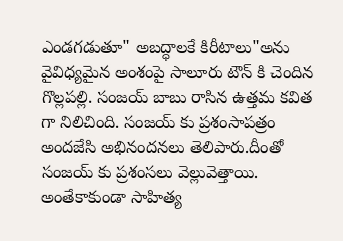ఎండగడుతూ" అబద్ధాలకే కిరీటాలు"అను వైవిధ్యమైన అంశంపై సాలూరు టౌన్ కి చెందిన గొల్లపల్లి. సంజయ్ బాబు రాసిన ఉత్తమ కవిత గా నిలిచింది. సంజయ్ కు ప్రశంసాపత్రం అందజేసి అభినందనలు తెలిపారు.దీంతో సంజయ్ కు ప్రశంసలు వెల్లువెత్తాయి. అంతేకాకుండా సాహిత్య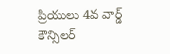ప్రియులు 4వ వార్డ్ కౌన్సిలర్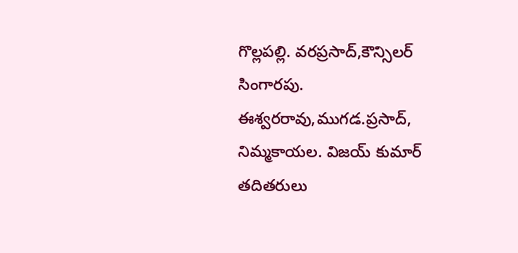గొల్లపల్లి. వరప్రసాద్,కౌన్సిలర్ సింగారపు. ఈశ్వరరావు,ముగడ.ప్రసాద్, నిమ్మకాయల. విజయ్ కుమార్ తదితరులు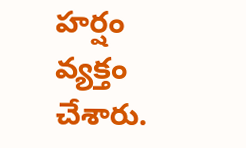హర్షం వ్యక్తం చేశారు.